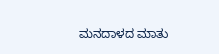ಮನದಾಳದ ಮಾತು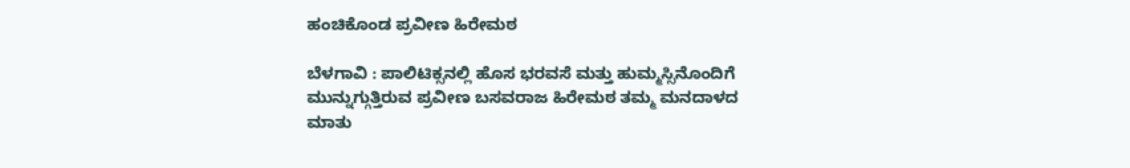ಹಂಚಿಕೊಂಡ ಪ್ರವೀಣ ಹಿರೇಮಠ

ಬೆಳಗಾವಿ : ಪಾಲಿಟಿಕ್ಸನಲ್ಲಿ ಹೊಸ ಭರವಸೆ ಮತ್ತು ಹುಮ್ಮಸ್ಸಿನೊಂದಿಗೆ ಮುನ್ನುಗ್ಗುತ್ತಿರುವ ಪ್ರವೀಣ ಬಸವರಾಜ ಹಿರೇಮಠ ತಮ್ಮ ಮನದಾಳದ ಮಾತು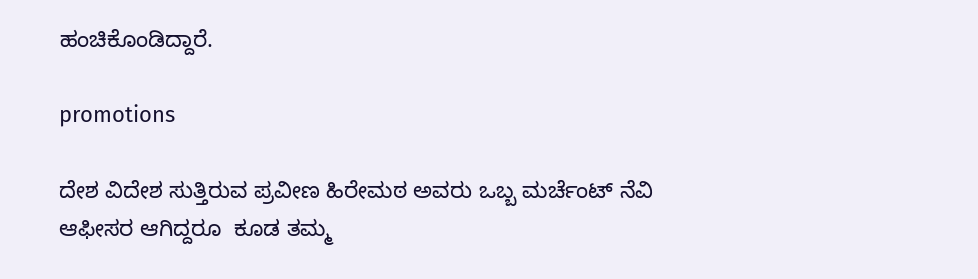ಹಂಚಿಕೊಂಡಿದ್ದಾರೆ.

promotions

ದೇಶ ವಿದೇಶ ಸುತ್ತಿರುವ ಪ್ರವೀಣ ಹಿರೇಮಠ ಅವರು ಒಬ್ಬ ಮರ್ಚೆಂಟ್ ನೆವಿ ಆಫೀಸರ ಆಗಿದ್ದರೂ  ಕೂಡ ತಮ್ಮ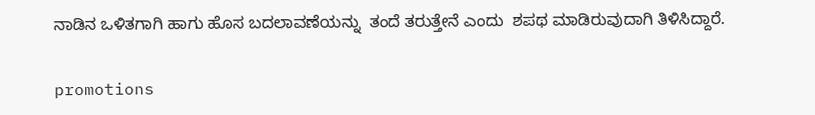ನಾಡಿನ ಒಳಿತಗಾಗಿ ಹಾಗು ಹೊಸ ಬದಲಾವಣೆಯನ್ನು  ತಂದೆ ತರುತ್ತೇನೆ ಎಂದು  ಶಪಥ ಮಾಡಿರುವುದಾಗಿ ತಿಳಿಸಿದ್ದಾರೆ.

promotions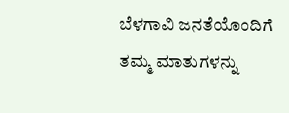ಬೆಳಗಾವಿ ಜನತೆಯೊಂದಿಗೆ ತಮ್ಮ ಮಾತುಗಳನ್ನು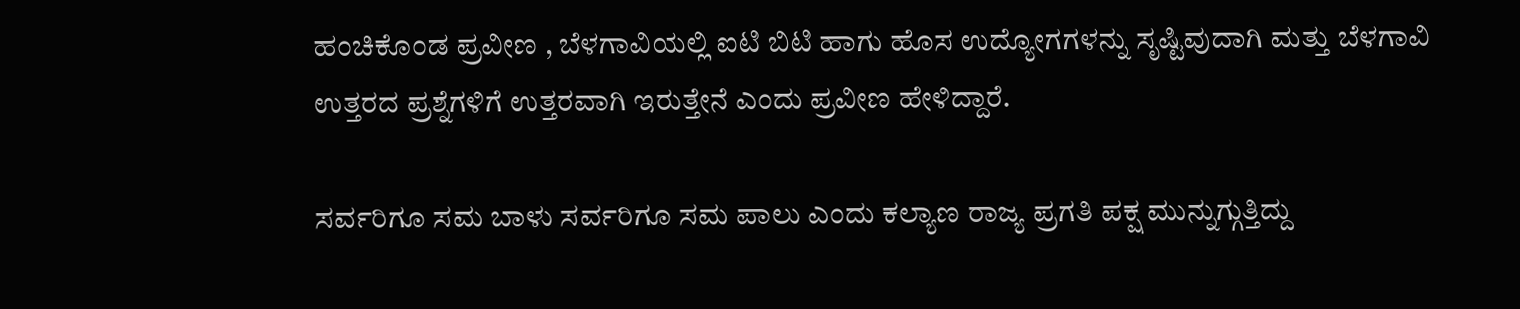ಹಂಚಿಕೊಂಡ ಪ್ರವೀಣ , ಬೆಳಗಾವಿಯಲ್ಲಿ ಐಟಿ ಬಿಟಿ ಹಾಗು ಹೊಸ ಉದ್ಯೋಗಗಳನ್ನು ಸೃಷ್ಟಿವುದಾಗಿ ಮತ್ತು ಬೆಳಗಾವಿ ಉತ್ತರದ ಪ್ರಶ್ನೆಗಳಿಗೆ ಉತ್ತರವಾಗಿ ಇರುತ್ತೇನೆ ಎಂದು ಪ್ರವೀಣ ಹೇಳಿದ್ದಾರೆ.

ಸರ್ವರಿಗೂ ಸಮ ಬಾಳು ಸರ್ವರಿಗೂ ಸಮ ಪಾಲು ಎಂದು ಕಲ್ಯಾಣ ರಾಜ್ಯ ಪ್ರಗತಿ ಪಕ್ಷ ಮುನ್ನುಗ್ಗುತ್ತಿದ್ದು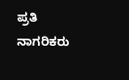ಪ್ರತಿ ನಾಗರಿಕರು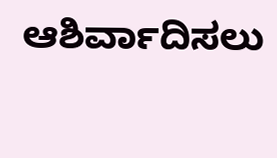ಆಶಿರ್ವಾದಿಸಲು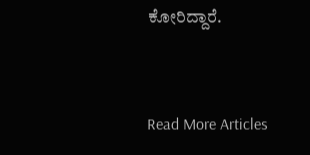ಕೋರಿದ್ದಾರೆ.


Read More Articles